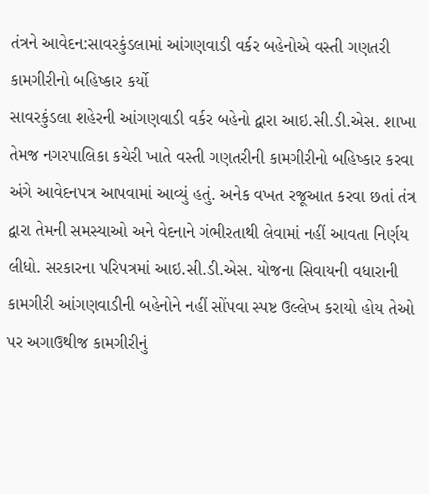તંત્રને આવેદન:સાવરકુંડલામાં આંગણવાડી વર્કર બહેનોએ વસ્તી ગણતરી કામગીરીનો બહિષ્કાર કર્યો
સાવરકુંડલા શહેરની આંગણવાડી વર્કર બહેનો દ્વારા આઇ.સી.ડી.એસ. શાખા તેમજ નગરપાલિકા કચેરી ખાતે વસ્તી ગણતરીની કામગીરીનો બહિષ્કાર કરવા અંગે આવેદનપત્ર આપવામાં આવ્યું હતું. અનેક વખત રજૂઆત કરવા છતાં તંત્ર દ્વારા તેમની સમસ્યાઓ અને વેદનાને ગંભીરતાથી લેવામાં નહીં આવતા નિર્ણય લીધો. સરકારના પરિપત્રમાં આઇ.સી.ડી.એસ. યોજના સિવાયની વધારાની કામગીરી આંગણવાડીની બહેનોને નહીં સોંપવા સ્પષ્ટ ઉલ્લેખ કરાયો હોય તેઓ પર અગાઉથીજ કામગીરીનું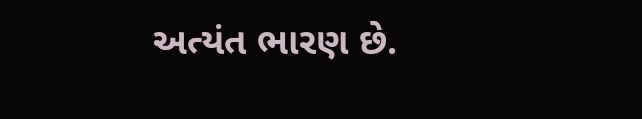અત્યંત ભારણ છે.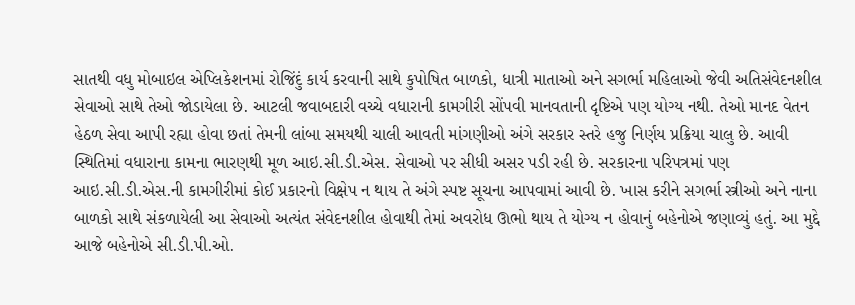સાતથી વધુ મોબાઇલ એપ્લિકેશનમાં રોજિંદું કાર્ય કરવાની સાથે કુપોષિત બાળકો, ધાત્રી માતાઓ અને સગર્ભા મહિલાઓ જેવી અતિસંવેદનશીલ સેવાઓ સાથે તેઓ જોડાયેલા છે. આટલી જવાબદારી વચ્ચે વધારાની કામગીરી સોંપવી માનવતાની દૃષ્ટિએ પણ યોગ્ય નથી. તેઓ માનદ વેતન હેઠળ સેવા આપી રહ્યા હોવા છતાં તેમની લાંબા સમયથી ચાલી આવતી માંગણીઓ અંગે સરકાર સ્તરે હજુ નિર્ણય પ્રક્રિયા ચાલુ છે. આવી સ્થિતિમાં વધારાના કામના ભારણથી મૂળ આઇ.સી.ડી.એસ. સેવાઓ પર સીધી અસર પડી રહી છે. સરકારના પરિપત્રમાં પણ આઇ.સી.ડી.એસ.ની કામગીરીમાં કોઈ પ્રકારનો વિક્ષેપ ન થાય તે અંગે સ્પષ્ટ સૂચના આપવામાં આવી છે. ખાસ કરીને સગર્ભા સ્ત્રીઓ અને નાના બાળકો સાથે સંકળાયેલી આ સેવાઓ અત્યંત સંવેદનશીલ હોવાથી તેમાં અવરોધ ઊભો થાય તે યોગ્ય ન હોવાનું બહેનોએ જણાવ્યું હતું. આ મુદ્દે આજે બહેનોએ સી.ડી.પી.ઓ.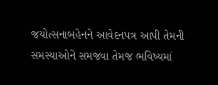જયોત્સનાબહેનને આવેદનપત્ર આપી તેમની સમસ્યાઓને સમજવા તેમજ ભવિષ્યમાં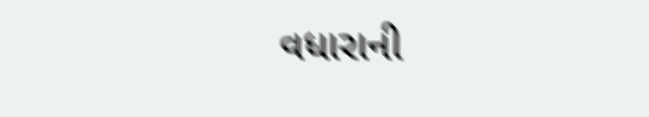વધારાની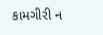કામગીરી ન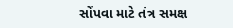સોંપવા માટે તંત્ર સમક્ષ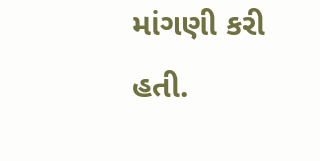માંગણી કરી હતી.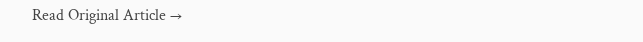Read Original Article →